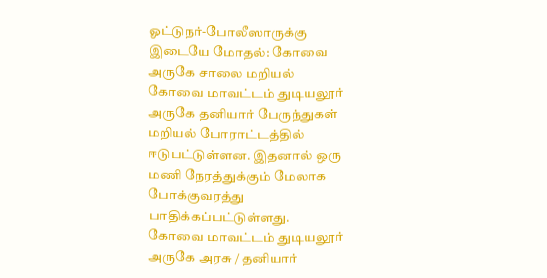ஓட்டுநர்-போலீஸாருக்கு இடையே மோதல்: கோவை அருகே சாலை மறியல்
கோவை மாவட்டம் துடியலூர் அருகே தனியார் பேருந்துகள் மறியல் போராட்டத்தில் ஈடுபட்டுள்ளன. இதனால் ஒரு மணி நேரத்துக்கும் மேலாக போக்குவரத்து பாதிக்கப்பட்டுள்ளது.
கோவை மாவட்டம் துடியலூர் அருகே அரசு / தனியார்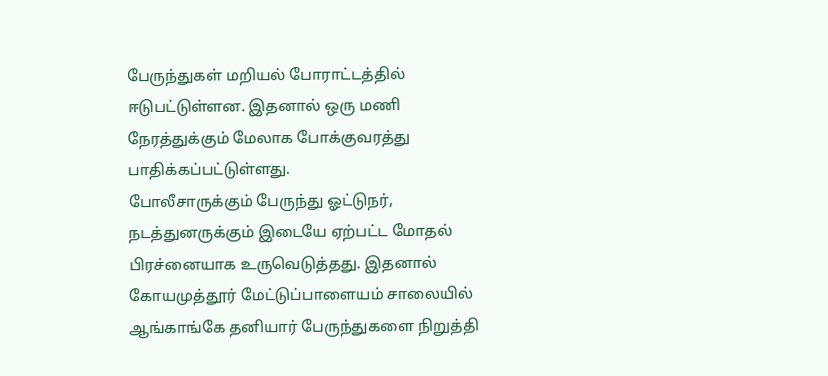பேருந்துகள் மறியல் போராட்டத்தில் ஈடுபட்டுள்ளன. இதனால் ஒரு மணி நேரத்துக்கும் மேலாக போக்குவரத்து பாதிக்கப்பட்டுள்ளது.
போலீசாருக்கும் பேருந்து ஓட்டுநர், நடத்துனருக்கும் இடையே ஏற்பட்ட மோதல் பிரச்னையாக உருவெடுத்தது. இதனால் கோயமுத்தூர் மேட்டுப்பாளையம் சாலையில் ஆங்காங்கே தனியார் பேருந்துகளை நிறுத்தி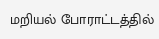மறியல் போராட்டத்தில்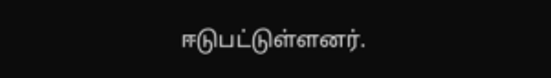ஈடுபட்டுள்ளனர்.